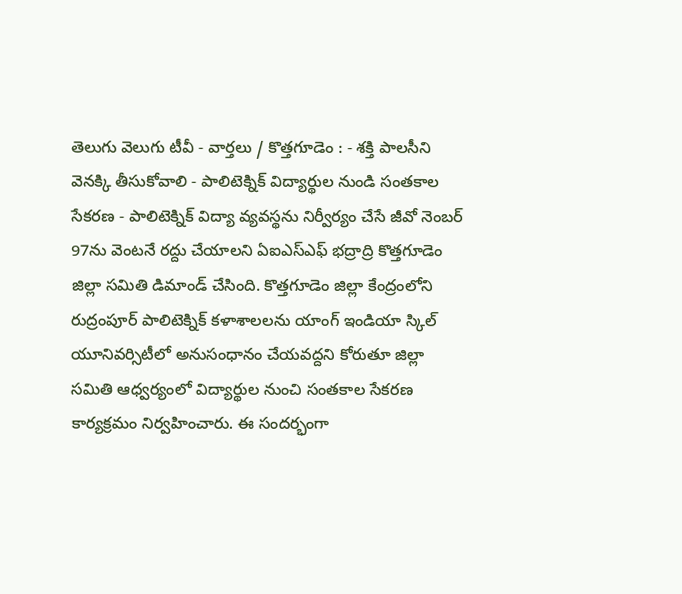తెలుగు వెలుగు టీవీ - వార్తలు / కొత్తగూడెం : - శక్తి పాలసీని వెనక్కి తీసుకోవాలి - పాలిటెక్నిక్ విద్యార్థుల నుండి సంతకాల సేకరణ - పాలిటెక్నిక్ విద్యా వ్యవస్థను నిర్వీర్యం చేసే జీవో నెంబర్ 97ను వెంటనే రద్దు చేయాలని ఏఐఎస్ఎఫ్ భద్రాద్రి కొత్తగూడెం జిల్లా సమితి డిమాండ్ చేసింది. కొత్తగూడెం జిల్లా కేంద్రంలోని రుద్రంపూర్ పాలిటెక్నిక్ కళాశాలలను యాంగ్ ఇండియా స్కిల్ యూనివర్సిటీలో అనుసంధానం చేయవద్దని కోరుతూ జిల్లా సమితి ఆధ్వర్యంలో విద్యార్థుల నుంచి సంతకాల సేకరణ కార్యక్రమం నిర్వహించారు. ఈ సందర్భంగా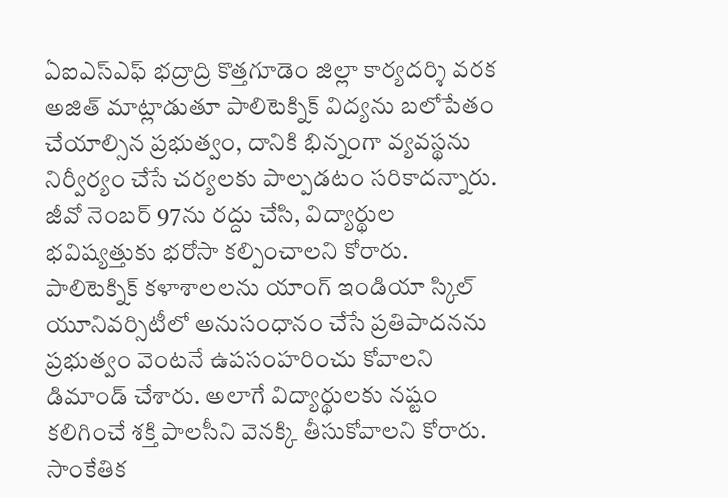ఏఐఎస్ఎఫ్ భద్రాద్రి కొత్తగూడెం జిల్లా కార్యదర్శి వరక అజిత్ మాట్లాడుతూ పాలిటెక్నిక్ విద్యను బలోపేతం చేయాల్సిన ప్రభుత్వం, దానికి భిన్నంగా వ్యవస్థను నిర్వీర్యం చేసే చర్యలకు పాల్పడటం సరికాదన్నారు. జీవో నెంబర్ 97ను రద్దు చేసి, విద్యార్థుల భవిష్యత్తుకు భరోసా కల్పించాలని కోరారు. పాలిటెక్నిక్ కళాశాలలను యాంగ్ ఇండియా స్కిల్ యూనివర్సిటీలో అనుసంధానం చేసే ప్రతిపాదనను ప్రభుత్వం వెంటనే ఉపసంహరించు కోవాలని డిమాండ్ చేశారు. అలాగే విద్యార్థులకు నష్టం కలిగించే శక్తి పాలసీని వెనక్కి తీసుకోవాలని కోరారు. సాంకేతిక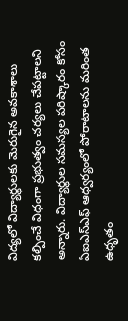విద్యలో విద్యార్థులకు మెరుగైన అవకాశాలు కల్పించే విధంగా ప్రభుత్వం చర్యలు చేపట్టాలని అన్నారు. విద్యార్థుల సమస్యల పరిష్కారం కోసం ఏఐఎస్ఎఫ్ ఆధ్వర్యంలో పోరాటాలను మరింత ఉధృతం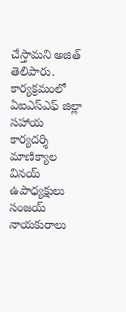చేస్తామని అజిత్ తెలిపారు. కార్యక్రమంలో ఏఐఎస్ఎఫ్ జిల్లా సహాయ కార్యదర్శి మాణిక్యాల వినయ్ ఉపాధ్యక్షులు సంజయ్ నాయకురాలు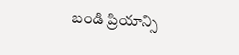బండి ప్రియాన్సి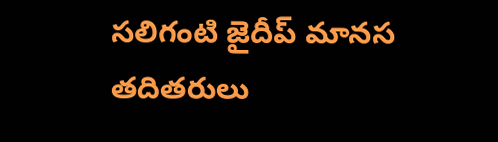సలిగంటి జైదీప్ మానస తదితరులు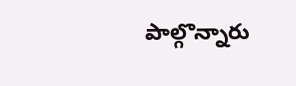పాల్గొన్నారు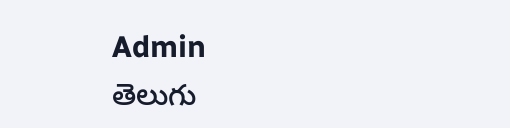Admin
తెలుగు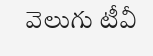వెలుగు టీవీ